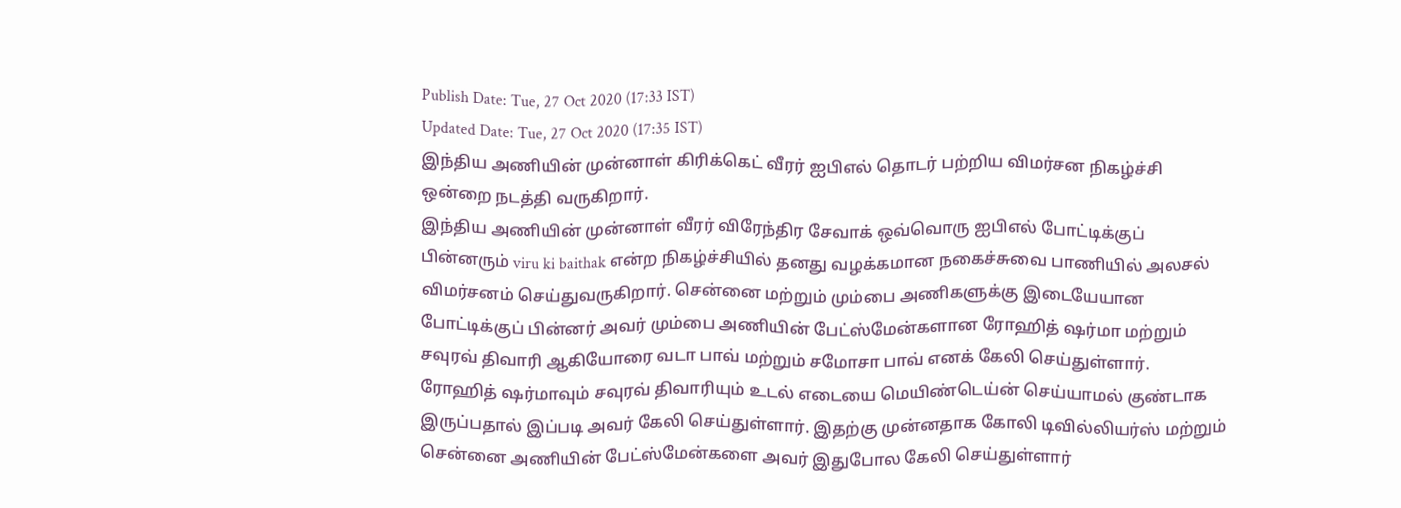Publish Date: Tue, 27 Oct 2020 (17:33 IST)
Updated Date: Tue, 27 Oct 2020 (17:35 IST)
இந்திய அணியின் முன்னாள் கிரிக்கெட் வீரர் ஐபிஎல் தொடர் பற்றிய விமர்சன நிகழ்ச்சி ஒன்றை நடத்தி வருகிறார்.
இந்திய அணியின் முன்னாள் வீரர் விரேந்திர சேவாக் ஒவ்வொரு ஐபிஎல் போட்டிக்குப் பின்னரும் viru ki baithak என்ற நிகழ்ச்சியில் தனது வழக்கமான நகைச்சுவை பாணியில் அலசல் விமர்சனம் செய்துவருகிறார். சென்னை மற்றும் மும்பை அணிகளுக்கு இடையேயான போட்டிக்குப் பின்னர் அவர் மும்பை அணியின் பேட்ஸ்மேன்களான ரோஹித் ஷர்மா மற்றும் சவுரவ் திவாரி ஆகியோரை வடா பாவ் மற்றும் சமோசா பாவ் எனக் கேலி செய்துள்ளார்.
ரோஹித் ஷர்மாவும் சவுரவ் திவாரியும் உடல் எடையை மெயிண்டெய்ன் செய்யாமல் குண்டாக இருப்பதால் இப்படி அவர் கேலி செய்துள்ளார். இதற்கு முன்னதாக கோலி டிவில்லியர்ஸ் மற்றும் சென்னை அணியின் பேட்ஸ்மேன்களை அவர் இதுபோல கேலி செய்துள்ளார்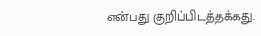என்பது குறிப்பிடத்தக்கது.